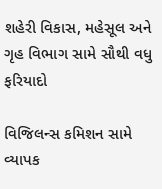શહેરી વિકાસ, મહેસૂલ અને ગૃહ વિભાગ સામે સૌથી વધુ ફરિયાદો

વિજિલન્સ કમિશન સામે વ્યાપક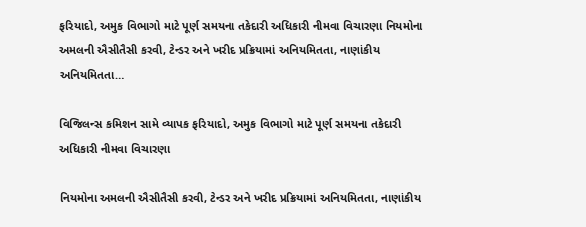ફરિયાદો, અમુક વિભાગો માટે પૂર્ણ સમયના તકેદારી અધિકારી નીમવા વિચારણા નિયમોના અમલની ઐસીતૈસી કરવી, ટેન્ડર અને ખરીદ પ્રક્રિયામાં અનિયમિતતા, નાણાંકીય અનિયમિતતા…

વિજિલન્સ કમિશન સામે વ્યાપક ફરિયાદો, અમુક વિભાગો માટે પૂર્ણ સમયના તકેદારી અધિકારી નીમવા વિચારણા

નિયમોના અમલની ઐસીતૈસી કરવી, ટેન્ડર અને ખરીદ પ્રક્રિયામાં અનિયમિતતા, નાણાંકીય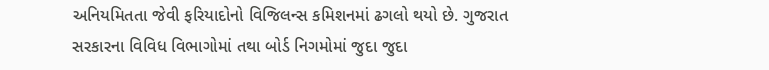અનિયમિતતા જેવી ફરિયાદોનો વિજિલન્સ કમિશનમાં ઢગલો થયો છે. ગુજરાત સરકારના વિવિધ વિભાગોમાં તથા બોર્ડ નિગમોમાં જુદા જુદા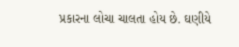પ્રકારના લોચા ચાલતા હોય છે. ઘણીયે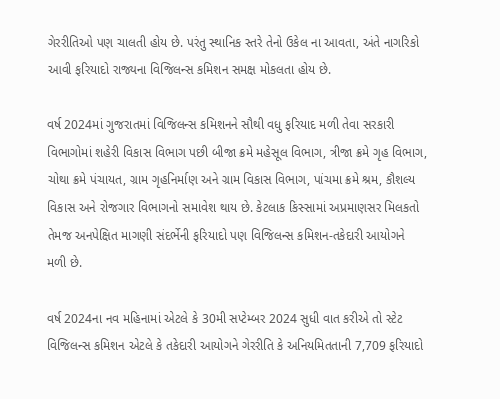ગેરરીતિઓ પણ ચાલતી હોય છે. પરંતુ સ્થાનિક સ્તરે તેનો ઉકેલ ના આવતા, અંતે નાગરિકો આવી ફરિયાદો રાજ્યના વિજિલન્સ કમિશન સમક્ષ મોકલતા હોય છે.

વર્ષ 2024માં ગુજરાતમાં વિજિલન્સ કમિશનને સૌથી વધુ ફરિયાદ મળી તેવા સરકારી વિભાગોમાં શહેરી વિકાસ વિભાગ પછી બીજા ક્રમે મહેસૂલ વિભાગ, ત્રીજા ક્રમે ગૃહ વિભાગ, ચોથા ક્રમે પંચાયત, ગ્રામ ગૃહનિર્માણ અને ગ્રામ વિકાસ વિભાગ, પાંચમા ક્રમે શ્રમ, કૌશલ્ય વિકાસ અને રોજગાર વિભાગનો સમાવેશ થાય છે. કેટલાક કિસ્સામાં અપ્રમાણસર મિલકતો તેમજ અનપેક્ષિત માગણી સંદર્ભેની ફરિયાદો પણ વિજિલન્સ કમિશન-તકેદારી આયોગને મળી છે.

વર્ષ 2024ના નવ મહિનામાં એટલે કે 30મી સપ્ટેમ્બર 2024 સુધી વાત કરીએ તો સ્ટેટ વિજિલન્સ કમિશન એટલે કે તકેદારી આયોગને ગેરરીતિ કે અનિયમિતતાની 7,709 ફરિયાદો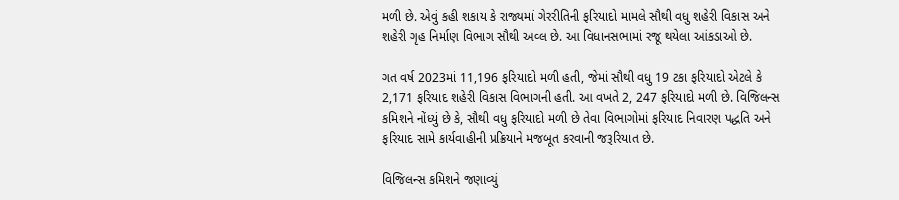મળી છે. એવું કહી શકાય કે રાજ્યમાં ગેરરીતિની ફરિયાદો મામલે સૌથી વધુ શહેરી વિકાસ અને શહેરી ગૃહ નિર્માણ વિભાગ સૌથી અવ્લ છે. આ વિધાનસભામાં રજૂ થયેલા આંકડાઓ છે.

ગત વર્ષ 2023માં 11,196 ફરિયાદો મળી હતી, જેમાં સૌથી વધુ 19 ટકા ફરિયાદો એટલે કે 2,171 ફરિયાદ શહેરી વિકાસ વિભાગની હતી. આ વખતે 2, 247 ફરિયાદો મળી છે. વિજિલન્સ કમિશને નોંધ્યું છે કે, સૌથી વધુ ફરિયાદો મળી છે તેવા વિભાગોમાં ફરિયાદ નિવારણ પદ્ધતિ અને ફરિયાદ સામે કાર્યવાહીની પ્રક્રિયાને મજબૂત કરવાની જરૂરિયાત છે.

વિજિલન્સ કમિશને જણાવ્યું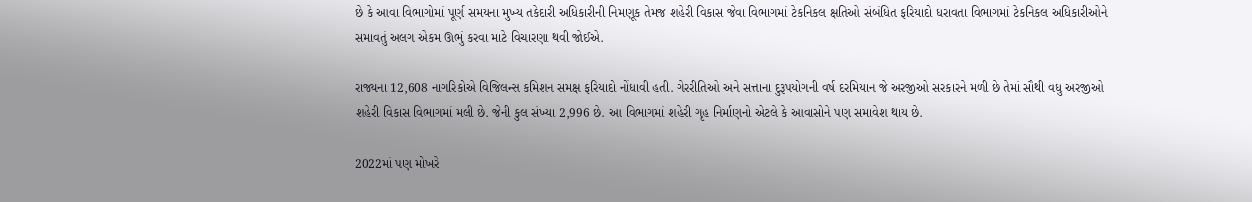છે કે આવા વિભાગોમાં પૂર્ણ સમયના મુખ્ય તકેદારી અધિકારીની નિમણૂક તેમજ શહેરી વિકાસ જેવા વિભાગમાં ટેકનિકલ ક્ષતિઓ સંબંધિત ફરિયાદો ધરાવતા વિભાગમાં ટેકનિકલ અધિકારીઓને સમાવતું અલગ એકમ ઊભું કરવા માટે વિચારણા થવી જોઈએ.

રાજ્યના 12,608 નાગરિકોએ વિજિલન્સ કમિશન સમક્ષ ફરિયાદો નોંધાવી હતી. ગેરરીતિઓ અને સત્તાના દુરૂપયોગની વર્ષ દરમિયાન જે અરજીઓ સરકારને મળી છે તેમાં સૌથી વધુ અરજીઓ શહેરી વિકાસ વિભાગમાં મલી છે. જેની કુલ સંખ્યા 2,996 છે. આ વિભાગમાં શહેરી ગૃહ નિર્માણનો એટલે કે આવાસોને પણ સમાવેશ થાય છે.

2022માં પણ મોખરે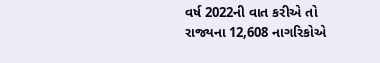વર્ષ 2022ની વાત કરીએ તો રાજ્યના 12,608 નાગરિકોએ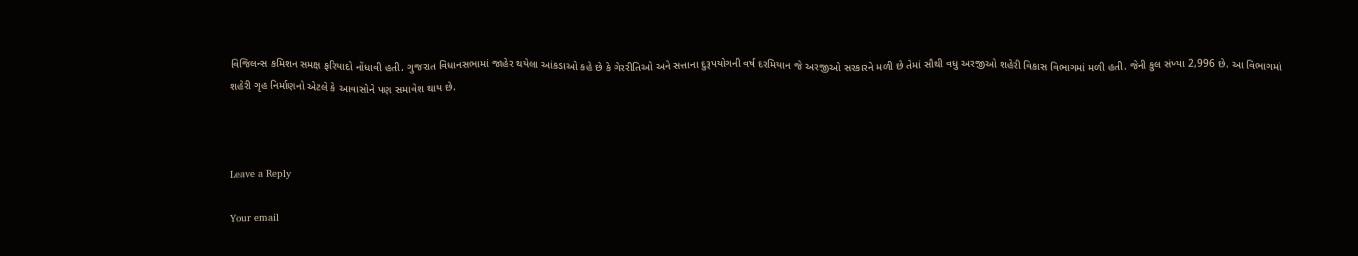વિજિલન્સ કમિશન સમક્ષ ફરિયાદો નોંધાવી હતી. ગુજરાત વિધાનસભામાં જાહેર થયેલા આંકડાઓ કહે છે કે ગેરરીતિઓ અને સત્તાના દુરૂપયોગની વર્ષ દરમિયાન જે અરજીઓ સરકારને મળી છે તેમાં સૌથી વધુ અરજીઓ શહેરી વિકાસ વિભાગમાં મળી હતી. જેની કુલ સંખ્યા 2,996 છે. આ વિભાગમાં શહેરી ગૃહ નિર્માણનો એટલે કે આવાસોને પણ સમાવેશ થાય છે.



Leave a Reply

Your email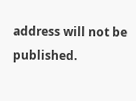address will not be published.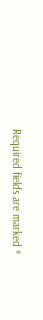Required fields are marked *